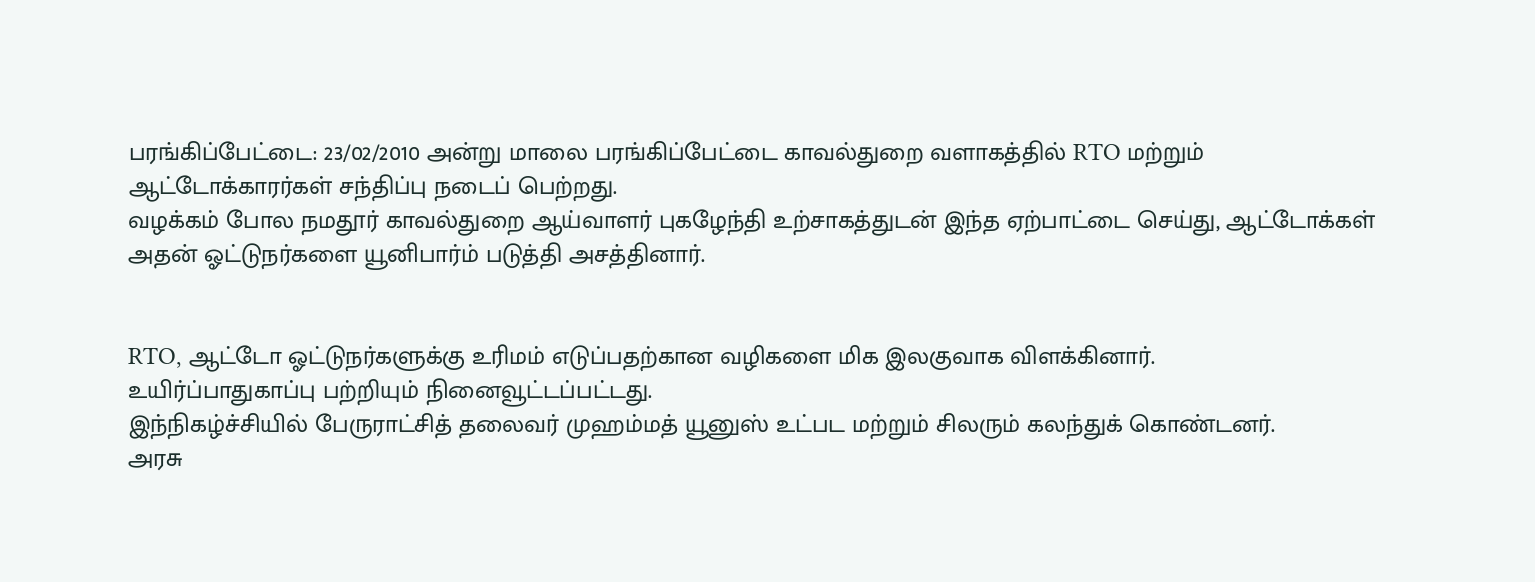பரங்கிப்பேட்டை: 23/02/2010 அன்று மாலை பரங்கிப்பேட்டை காவல்துறை வளாகத்தில் RTO மற்றும் ஆட்டோக்காரர்கள் சந்திப்பு நடைப் பெற்றது.
வழக்கம் போல நமதூர் காவல்துறை ஆய்வாளர் புகழேந்தி உற்சாகத்துடன் இந்த ஏற்பாட்டை செய்து, ஆட்டோக்கள் அதன் ஓட்டுநர்களை யூனிபார்ம் படுத்தி அசத்தினார்.


RTO, ஆட்டோ ஓட்டுநர்களுக்கு உரிமம் எடுப்பதற்கான வழிகளை மிக இலகுவாக விளக்கினார்.
உயிர்ப்பாதுகாப்பு பற்றியும் நினைவூட்டப்பட்டது.
இந்நிகழ்ச்சியில் பேருராட்சித் தலைவர் முஹம்மத் யூனுஸ் உட்பட மற்றும் சிலரும் கலந்துக் கொண்டனர்.
அரசு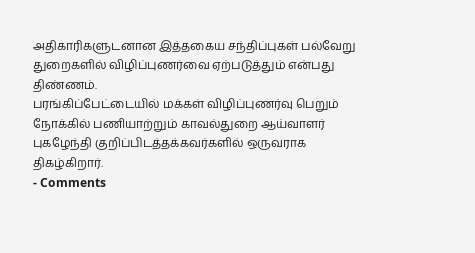அதிகாரிகளுடனான இத்தகைய சந்திப்புகள் பல்வேறு துறைகளில் விழிப்புணர்வை ஏற்படுத்தும் என்பது திண்ணம்.
பரங்கிப்பேட்டையில் மக்கள் விழிப்புணர்வு பெறும் நோக்கில் பணியாற்றும் காவல்துறை ஆய்வாளர் புகழேந்தி குறிப்பிடத்தக்கவர்களில் ஒருவராக திகழ்கிறார்.
- Comments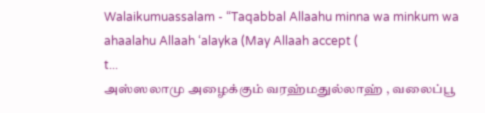Walaikumuassalam - “Taqabbal Allaahu minna wa minkum wa ahaalahu Allaah ‘alayka (May Allaah accept (
t...
அஸ்ஸலாமு அழைக்கும் வரஹ்மதுல்லாஹ் , வலைப்பூ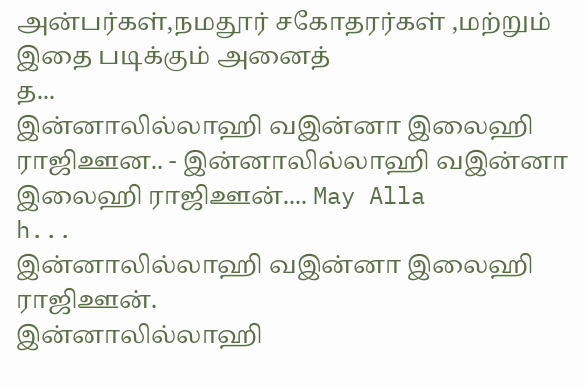அன்பர்கள்,நமதூர் சகோதரர்கள் ,மற்றும் இதை படிக்கும் அனைத்
த...
இன்னாலில்லாஹி வஇன்னா இலைஹி ராஜிஊன.. - இன்னாலில்லாஹி வஇன்னா இலைஹி ராஜிஊன்.... May Alla
h...
இன்னாலில்லாஹி வஇன்னா இலைஹி ராஜிஊன்.
இன்னாலில்லாஹி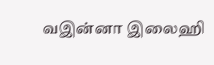வஇன்னா இலைஹி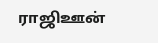ராஜிஊன்